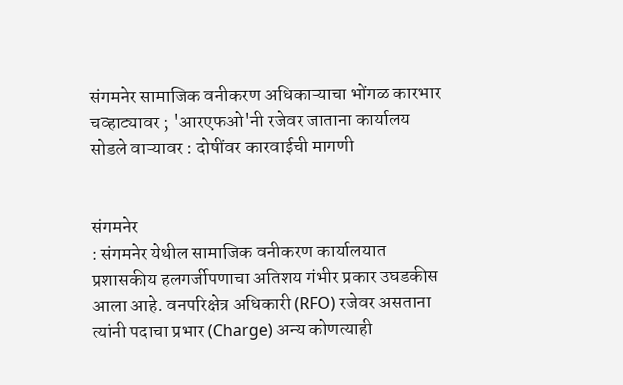संगमनेर सामाजिक वनीकरण अधिकाऱ्याचा भोंगळ कारभार चव्हाट्यावर ; 'आरएफओ'नी रजेवर जाताना कार्यालय सोडले वाऱ्यावर : दोषींवर कारवाईची मागणी


संगमनेर
: संगमनेर येथील सामाजिक वनीकरण कार्यालयात प्रशासकीय हलगर्जीपणाचा अतिशय गंभीर प्रकार उघडकीस आला आहे. वनपरिक्षेत्र अधिकारी (RFO) रजेवर असताना त्यांनी पदाचा प्रभार (Charge) अन्य कोणत्याही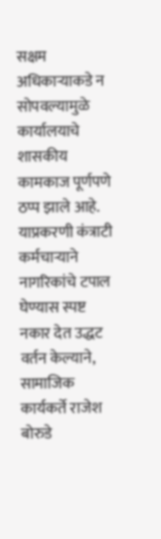सक्षम अधिकाऱ्याकडे न सोपवल्यामुळे कार्यालयाचे शासकीय कामकाज पूर्णपणे ठप्प झाले आहे. याप्रकरणी कंत्राटी कर्मचाऱ्याने नागरिकांचे टपाल घेण्यास स्पष्ट नकार देत उद्धट वर्तन केल्याने, सामाजिक कार्यकर्ते राजेश बोरुडे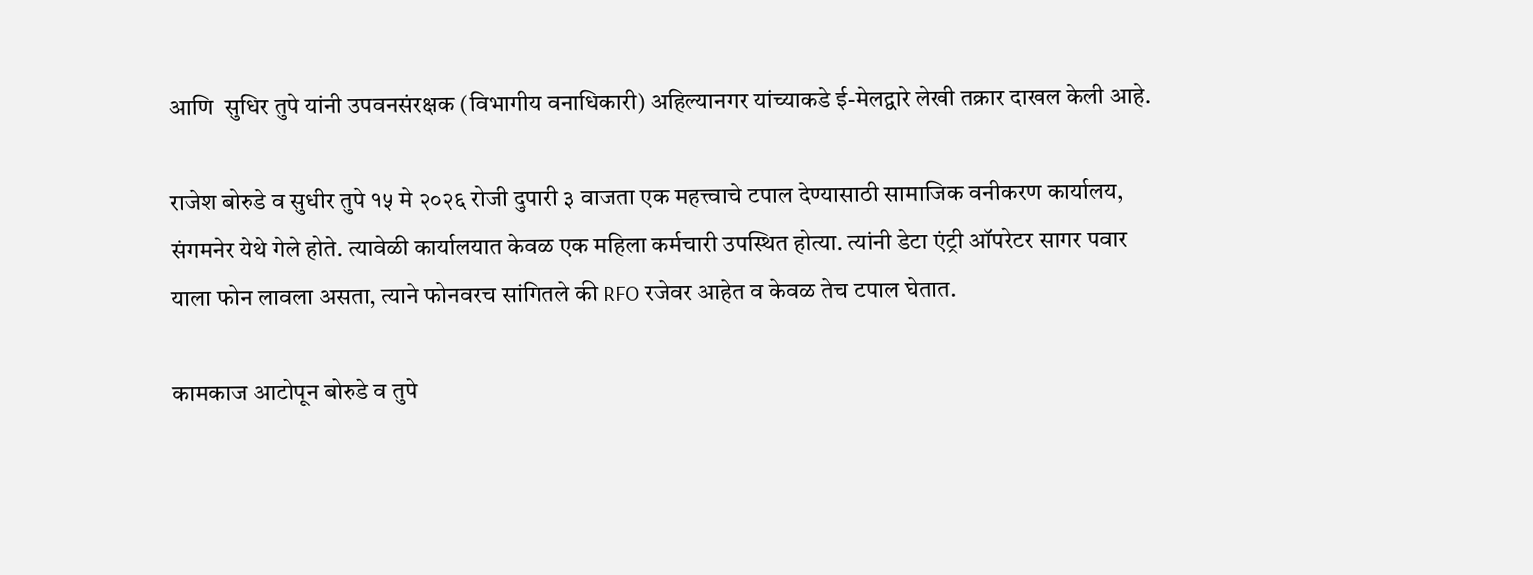आणि  सुधिर तुपे यांनी उपवनसंरक्षक (विभागीय वनाधिकारी) अहिल्यानगर यांच्याकडे ई-मेलद्वारे लेखी तक्रार दाखल केली आहे.

राजेश बोरुडे व सुधीर तुपे १५ मे २०२६ रोजी दुपारी ३ वाजता एक महत्त्वाचे टपाल देण्यासाठी सामाजिक वनीकरण कार्यालय, संगमनेर येथे गेले होते. त्यावेळी कार्यालयात केवळ एक महिला कर्मचारी उपस्थित होत्या. त्यांनी डेटा एंट्री ऑपरेटर सागर पवार याला फोन लावला असता, त्याने फोनवरच सांगितले की RFO रजेवर आहेत व केवळ तेच टपाल घेतात.

कामकाज आटोपून बोरुडे व तुपे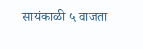सायंकाळी ५ वाजता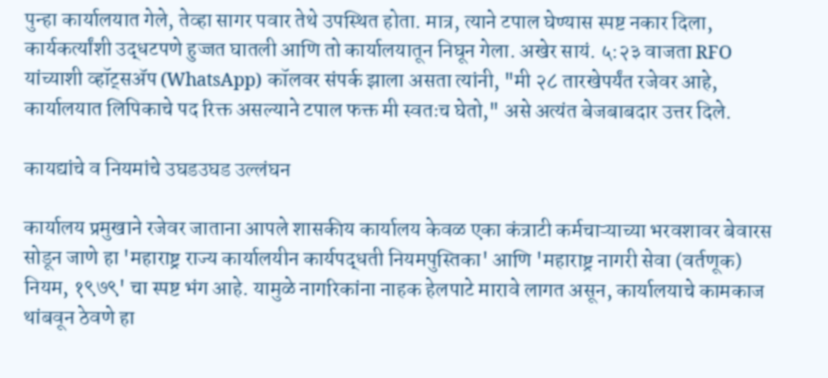पुन्हा कार्यालयात गेले, तेव्हा सागर पवार तेथे उपस्थित होता. मात्र, त्याने टपाल घेण्यास स्पष्ट नकार दिला, कार्यकर्त्यांशी उद्धटपणे हुज्जत घातली आणि तो कार्यालयातून निघून गेला. अखेर सायं. ५:२३ वाजता RFO यांच्याशी व्हॉट्सॲप (WhatsApp) कॉलवर संपर्क झाला असता त्यांनी, "मी २८ तारखेपर्यंत रजेवर आहे, कार्यालयात लिपिकाचे पद रिक्त असल्याने टपाल फक्त मी स्वतःच घेतो," असे अत्यंत बेजबाबदार उत्तर दिले.

कायद्यांचे व नियमांचे उघडउघड उल्लंघन

कार्यालय प्रमुखाने रजेवर जाताना आपले शासकीय कार्यालय केवळ एका कंत्राटी कर्मचाऱ्याच्या भरवशावर बेवारस सोडून जाणे हा 'महाराष्ट्र राज्य कार्यालयीन कार्यपद्धती नियमपुस्तिका' आणि 'महाराष्ट्र नागरी सेवा (वर्तणूक) नियम, १९७९' चा स्पष्ट भंग आहे. यामुळे नागरिकांना नाहक हेलपाटे मारावे लागत असून, कार्यालयाचे कामकाज थांबवून ठेवणे हा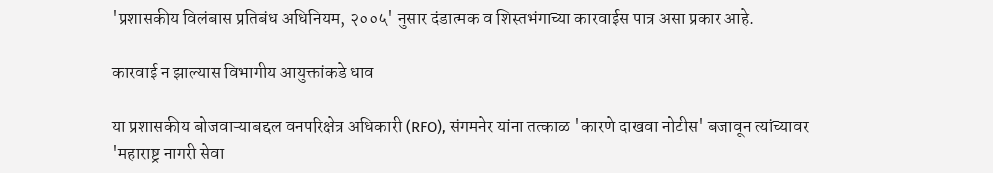'प्रशासकीय विलंबास प्रतिबंध अधिनियम, २००५' नुसार दंडात्मक व शिस्तभंगाच्या कारवाईस पात्र असा प्रकार आहे.

कारवाई न झाल्यास विभागीय आयुक्तांकडे धाव

या प्रशासकीय बोजवाऱ्याबद्दल वनपरिक्षेत्र अधिकारी (RFO), संगमनेर यांना तत्काळ 'कारणे दाखवा नोटीस' बजावून त्यांच्यावर 'महाराष्ट्र नागरी सेवा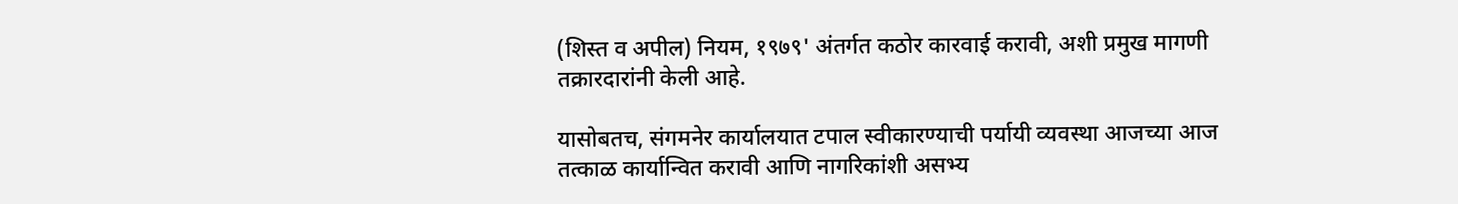(शिस्त व अपील) नियम, १९७९' अंतर्गत कठोर कारवाई करावी, अशी प्रमुख मागणी तक्रारदारांनी केली आहे.

यासोबतच, संगमनेर कार्यालयात टपाल स्वीकारण्याची पर्यायी व्यवस्था आजच्या आज तत्काळ कार्यान्वित करावी आणि नागरिकांशी असभ्य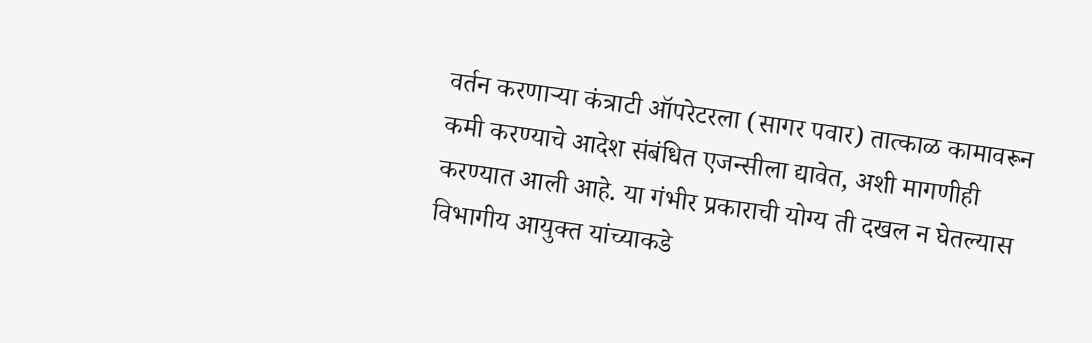वर्तन करणाऱ्या कंत्राटी ऑपरेटरला (सागर पवार) तात्काळ कामावरून कमी करण्याचे आदेश संबंधित एजन्सीला द्यावेत, अशी मागणीही करण्यात आली आहे. या गंभीर प्रकाराची योग्य ती दखल न घेतल्यास विभागीय आयुक्त यांच्याकडे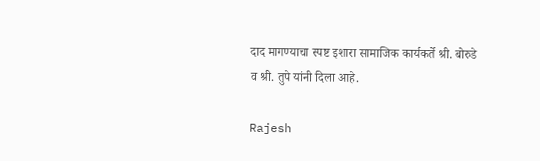दाद मागण्याचा स्पष्ट इशारा सामाजिक कार्यकर्ते श्री. बोरुडे व श्री. तुपे यांनी दिला आहे.

Rajesh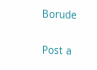Borude

Post a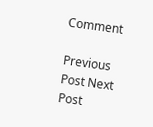Comment

Previous Post Next Post